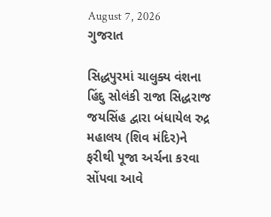August 7, 2026
ગુજરાત

સિદ્ધપુરમાં ચાલુક્ય વંશના હિંદુ સોલંકી રાજા સિદ્ધરાજ જયસિંહ દ્વારા બંધાયેલ રુદ્ર મહાલય (શિવ મંદિર)ને ફરીથી પૂજા અર્ચના કરવા સોંપવા આવે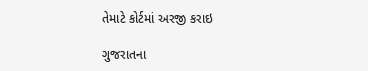તેમાટે કોર્ટમાં અરજી કરાઇ

ગુજરાતના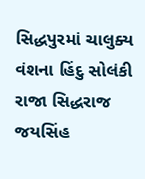સિદ્ધપુરમાં ચાલુક્ય વંશના હિંદુ સોલંકી રાજા સિદ્ધરાજ જયસિંહ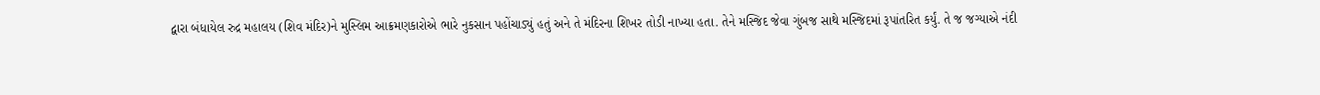દ્વારા બંધાયેલ રુદ્ર મહાલય (શિવ મંદિર)ને મુસ્લિમ આક્રમણકારોએ ભારે નુકસાન પહોંચાડ્યું હતું અને તે મંદિરના શિખર તોડી નાખ્યા હતા. તેને મસ્જિદ જેવા ગુંબજ સાથે મસ્જિદમાં રૂપાંતરિત કર્યું. તે જ જગ્યાએ નંદી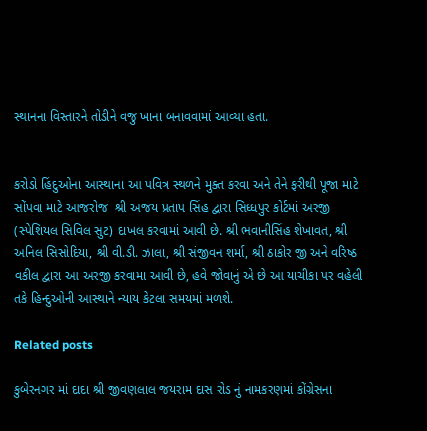સ્થાનના વિસ્તારને તોડીને વજુ ખાના બનાવવામાં આવ્યા હતા.


કરોડો હિંદુઓના આસ્થાના આ પવિત્ર સ્થળને મુક્ત કરવા અને તેને ફરીથી પૂજા માટે સોંપવા માટે આજરોજ  શ્રી અજય પ્રતાપ સિંહ દ્વારા સિધ્ધપુર કોર્ટમાં અરજી (સ્પેશિયલ સિવિલ સુટ) દાખલ કરવામાં આવી છે. શ્રી ભવાનીસિંહ શેખાવત, શ્રી અનિલ સિસોદિયા, શ્રી વી.ડી. ઝાલા, શ્રી સંજીવન શર્મા, શ્રી ઠાકોર જી અને વરિષ્ઠ વકીલ દ્વારા આ અરજી કરવામા આવી છે, હવે જોવાનું એ છે આ યાચીકા પર વહેલી તકે હિન્દુઓની આસ્થાને ન્યાય કેટલા સમયમાં મળશે.

Related posts

કુબેરનગર માં દાદા શ્રી જીવણલાલ જયરામ દાસ રોડ નું નામકરણમાં કોંગ્રેસના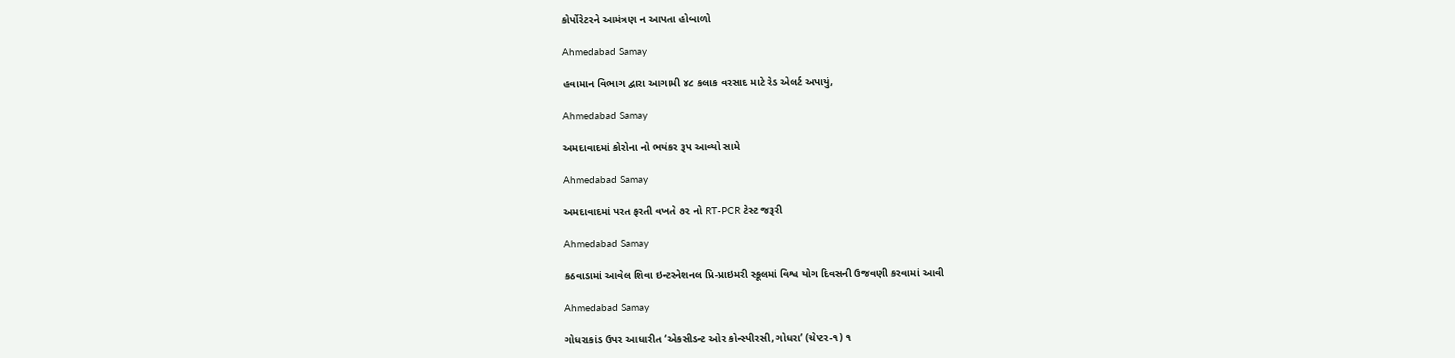કોર્પોરેટરને આમંત્રણ ન આપતા હોબાળો

Ahmedabad Samay

હવામાન વિભાગ દ્વારા આગામી ૪૮ કલાક વરસાદ માટે રેડ એલર્ટ અપાયું,

Ahmedabad Samay

અમદાવાદમાં કોરોના નો ભયંકર રૂપ આવ્યો સામે

Ahmedabad Samay

અમદાવાદમાં પરત ફરતી વખતે ૭૨ નો RT-PCR ટેસ્ટ જરૂરી

Ahmedabad Samay

કઠવાડામાં આવેલ શિવા ઇન્ટરનેશનલ પ્રિ-પ્રાઇમરી સ્કૂલમાં વિશ્વ યોગ દિવસની ઉજવણી કરવામાં આવી

Ahmedabad Samay

ગોધરાકાંડ ઉપર આધારીત ‘એકસીડન્‍ટ ઓર કોન્‍સ્‍પીરસી,ગોધરા’ (ચેપ્‍ટર-૧) ૧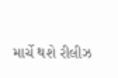માર્ચે થશે રીલીઝ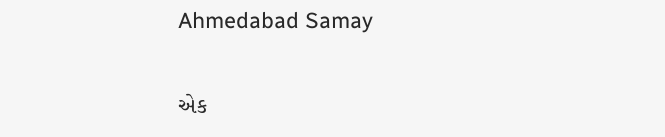Ahmedabad Samay

એક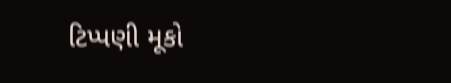ટિપ્પણી મૂકો